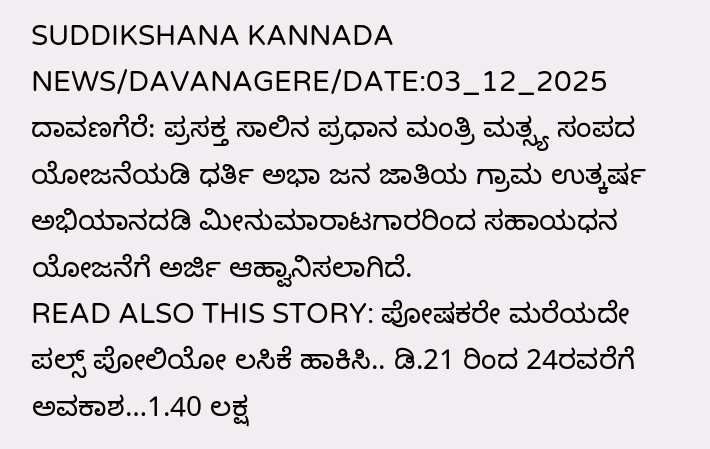SUDDIKSHANA KANNADA NEWS/DAVANAGERE/DATE:03_12_2025
ದಾವಣಗೆರೆ: ಪ್ರಸಕ್ತ ಸಾಲಿನ ಪ್ರಧಾನ ಮಂತ್ರಿ ಮತ್ಸ್ಯ ಸಂಪದ ಯೋಜನೆಯಡಿ ಧರ್ತಿ ಅಭಾ ಜನ ಜಾತಿಯ ಗ್ರಾಮ ಉತ್ಕರ್ಷ ಅಭಿಯಾನದಡಿ ಮೀನುಮಾರಾಟಗಾರರಿಂದ ಸಹಾಯಧನ ಯೋಜನೆಗೆ ಅರ್ಜಿ ಆಹ್ವಾನಿಸಲಾಗಿದೆ.
READ ALSO THIS STORY: ಪೋಷಕರೇ ಮರೆಯದೇ ಪಲ್ಸ್ ಪೋಲಿಯೋ ಲಸಿಕೆ ಹಾಕಿಸಿ.. ಡಿ.21 ರಿಂದ 24ರವರೆಗೆ ಅವಕಾಶ…1.40 ಲಕ್ಷ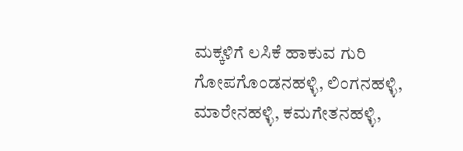ಮಕ್ಕಳಿಗೆ ಲಸಿಕೆ ಹಾಕುವ ಗುರಿ
ಗೋಪಗೊಂಡನಹಳ್ಳಿ, ಲಿಂಗನಹಳ್ಳಿ, ಮಾರೇನಹಳ್ಳಿ, ಕಮಗೇತನಹಳ್ಳಿ,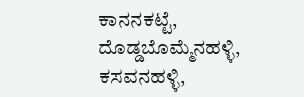ಕಾನನಕಟ್ಟೆ, ದೊಡ್ಡಬೊಮ್ಮೆನಹಳ್ಳಿ, ಕಸವನಹಳ್ಳಿ,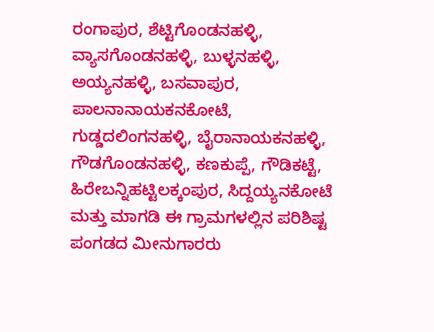ರಂಗಾಪುರ, ಶೆಟ್ಟಿಗೊಂಡನಹಳ್ಳಿ, ವ್ಯಾಸಗೊಂಡನಹಳ್ಳಿ, ಬುಳ್ಳನಹಳ್ಳಿ, ಅಯ್ಯನಹಳ್ಳಿ, ಬಸವಾಪುರ, ಪಾಲನಾನಾಯಕನಕೋಟೆ, ಗುಡ್ಡದಲಿಂಗನಹಳ್ಳಿ, ಬೈರಾನಾಯಕನಹಳ್ಳಿ, ಗೌಡಗೊಂಡನಹಳ್ಳಿ, ಕಣಕುಪ್ಪೆ, ಗೌಡಿಕಟ್ಟೆ, ಹಿರೇಬನ್ನಿಹಟ್ಟಿಲಕ್ಕಂಪುರ, ಸಿದ್ದಯ್ಯನಕೋಟೆ ಮತ್ತು ಮಾಗಡಿ ಈ ಗ್ರಾಮಗಳಲ್ಲಿನ ಪರಿಶಿಷ್ಟ ಪಂಗಡದ ಮೀನುಗಾರರು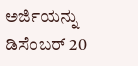ಅರ್ಜಿಯನ್ನು ಡಿಸೆಂಬರ್ 20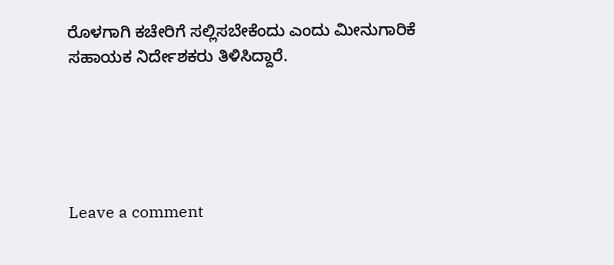ರೊಳಗಾಗಿ ಕಚೇರಿಗೆ ಸಲ್ಲಿಸಬೇಕೆಂದು ಎಂದು ಮೀನುಗಾರಿಕೆ ಸಹಾಯಕ ನಿರ್ದೇಶಕರು ತಿಳಿಸಿದ್ದಾರೆ.





Leave a comment